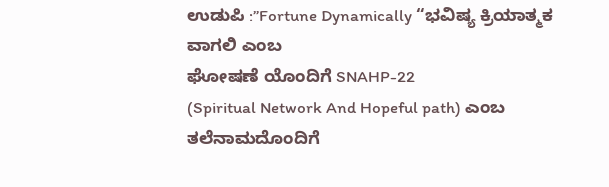ಉಡುಪಿ :”Fortune Dynamically “ಭವಿಷ್ಯ ಕ್ರಿಯಾತ್ಮಕ ವಾಗಲಿ ಎಂಬ
ಘೋಷಣೆ ಯೊಂದಿಗೆ SNAHP-22
(Spiritual Network And Hopeful path) ಎಂಬ ತಲೆನಾಮದೊಂದಿಗೆ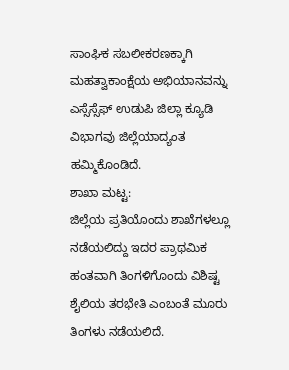ಸಾಂಘಿಕ ಸಬಲೀಕರಣಕ್ಕಾಗಿ ಮಹತ್ವಾಕಾಂಕ್ಷೆಯ ಅಭಿಯಾನವನ್ನು ಎಸ್ಸೆಸ್ಸೆಫ್ ಉಡುಪಿ ಜಿಲ್ಲಾ ಕ್ಯೂಡಿ ವಿಭಾಗವು ಜಿಲ್ಲೆಯಾದ್ಯಂತ ಹಮ್ಮಿಕೊಂಡಿದೆ.
ಶಾಖಾ ಮಟ್ಟ:
ಜಿಲ್ಲೆಯ ಪ್ರತಿಯೊಂದು ಶಾಖೆಗಳಲ್ಲೂ ನಡೆಯಲಿದ್ದು ಇದರ ಪ್ರಾಥಮಿಕ ಹಂತವಾಗಿ ತಿಂಗಳಿಗೊಂದು ವಿಶಿಷ್ಟ ಶೈಲಿಯ ತರಭೇತಿ ಎಂಬಂತೆ ಮೂರು ತಿಂಗಳು ನಡೆಯಲಿದೆ.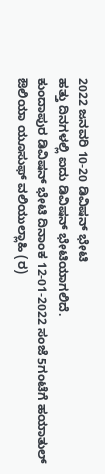2022 ಜನವರಿ 10-20 ಡಿವಿಷನ್ ಭೇಟಿ
ಹತ್ತು ದಿನಗಳಲ್ಲಿ ಐದು ಡಿವಿಷನ್ ಭೇಟಿಯಾಗಲಿದೆ.
ಕುಂದಾಪುರ ಡಿವಿಷನ್ ಭೇಟಿ ದಿನಾಂಕ 12-01-2022 ಸಂಜೆ 5ಗಂಟೆಗೆ ಹಯಾತುಲ್ ಔಲಿಯಾ ಯೂಸುಫ್ ವಲಿಯುಲ್ಲಾಹಿ (ರ)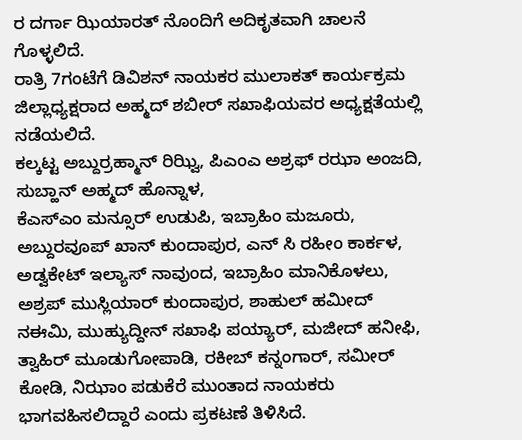ರ ದರ್ಗಾ ಝಿಯಾರತ್ ನೊಂದಿಗೆ ಅದಿಕೃತವಾಗಿ ಚಾಲನೆ ಗೊಳ್ಳಲಿದೆ.
ರಾತ್ರಿ 7ಗಂಟೆಗೆ ಡಿವಿಶನ್ ನಾಯಕರ ಮುಲಾಕತ್ ಕಾರ್ಯಕ್ರಮ ಜಿಲ್ಲಾಧ್ಯಕ್ಷರಾದ ಅಹ್ಮದ್ ಶಬೀರ್ ಸಖಾಫಿಯವರ ಅಧ್ಯಕ್ಷತೆಯಲ್ಲಿ ನಡೆಯಲಿದೆ.
ಕಲ್ಕಟ್ಟ ಅಬ್ದುರ್ರಹ್ಮಾನ್ ರಿಝ್ವಿ, ಪಿಎಂಎ ಅಶ್ರಫ್ ರಝಾ ಅಂಜದಿ, ಸುಬ್ಹಾನ್ ಅಹ್ಮದ್ ಹೊನ್ನಾಳ,
ಕೆಎಸ್ಎಂ ಮನ್ಸೂರ್ ಉಡುಪಿ, ಇಬ್ರಾಹಿಂ ಮಜೂರು, ಅಬ್ದುರವೂಪ್ ಖಾನ್ ಕುಂದಾಪುರ, ಎನ್ ಸಿ ರಹೀಂ ಕಾರ್ಕಳ, ಅಡ್ವಕೇಟ್ ಇಲ್ಯಾಸ್ ನಾವುಂದ, ಇಬ್ರಾಹಿಂ ಮಾನಿಕೊಳಲು, ಅಶ್ರಪ್ ಮುಸ್ಲಿಯಾರ್ ಕುಂದಾಪುರ, ಶಾಹುಲ್ ಹಮೀದ್ ನಈಮಿ, ಮುಹ್ಯುದ್ದೀನ್ ಸಖಾಫಿ ಪಯ್ಯಾರ್, ಮಜೀದ್ ಹನೀಫಿ, ತ್ವಾಹಿರ್ ಮೂಡುಗೋಪಾಡಿ, ರಕೀಬ್ ಕನ್ನಂಗಾರ್, ಸಮೀರ್ ಕೋಡಿ, ನಿಝಾಂ ಪಡುಕೆರೆ ಮುಂತಾದ ನಾಯಕರು ಭಾಗವಹಿಸಲಿದ್ದಾರೆ ಎಂದು ಪ್ರಕಟಣೆ ತಿಳಿಸಿದೆ.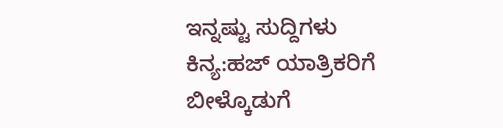ಇನ್ನಷ್ಟು ಸುದ್ದಿಗಳು
ಕಿನ್ಯ:ಹಜ್ ಯಾತ್ರಿಕರಿಗೆ ಬೀಳ್ಕೊಡುಗೆ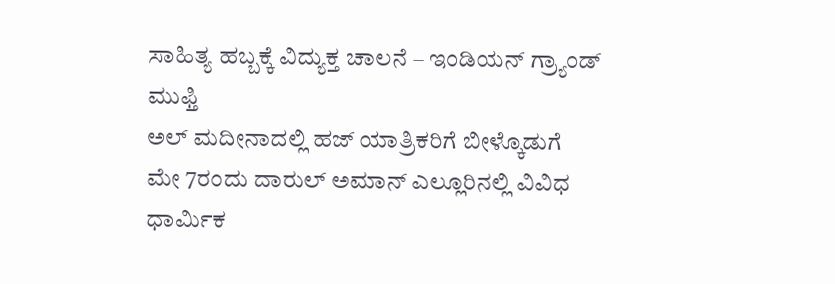ಸಾಹಿತ್ಯ ಹಬ್ಬಕ್ಕೆ ವಿದ್ಯುಕ್ತ ಚಾಲನೆ – ಇಂಡಿಯನ್ ಗ್ರ್ಯಾಂಡ್ ಮುಫ್ತಿ
ಅಲ್ ಮದೀನಾದಲ್ಲಿ ಹಜ್ ಯಾತ್ರಿಕರಿಗೆ ಬೀಳ್ಕೊಡುಗೆ
ಮೇ 7ರಂದು ದಾರುಲ್ ಅಮಾನ್ ಎಲ್ಲೂರಿನಲ್ಲಿ ವಿವಿಧ ಧಾರ್ಮಿಕ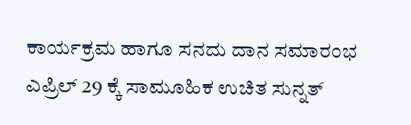ಕಾರ್ಯಕ್ರಮ ಹಾಗೂ ಸನದು ದಾನ ಸಮಾರಂಭ
ಎಪ್ರಿಲ್ 29 ಕ್ಕೆ ಸಾಮೂಹಿಕ ಉಚಿತ ಸುನ್ನತ್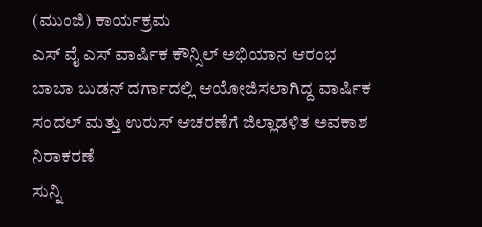(ಮುಂಜಿ) ಕಾರ್ಯಕ್ರಮ
ಎಸ್ ವೈ ಎಸ್ ವಾರ್ಷಿಕ ಕೌನ್ಸಿಲ್ ಅಭಿಯಾನ ಆರಂಭ
ಬಾಬಾ ಬುಡನ್ ದರ್ಗಾದಲ್ಲಿ ಆಯೋಜಿಸಲಾಗಿದ್ದ ವಾರ್ಷಿಕ ಸಂದಲ್ ಮತ್ತು ಉರುಸ್ ಆಚರಣೆಗೆ ಜಿಲ್ಲಾಡಳಿತ ಅವಕಾಶ ನಿರಾಕರಣೆ
ಸುನ್ನಿ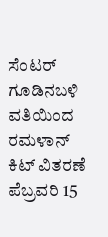ಸೆಂಟರ್ ಗೂಡಿನಬಳಿ ವತಿಯಿಂದ ರಮಳಾನ್ ಕಿಟ್ ವಿತರಣೆ
ಪೆಬ್ರವರಿ 15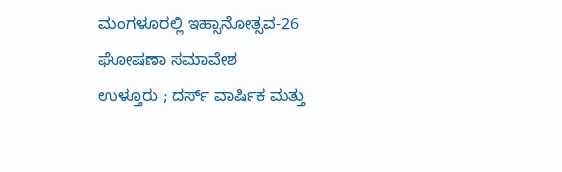ಮಂಗಳೂರಲ್ಲಿ ಇಹ್ಸಾನೋತ್ಸವ-26 ಘೋಷಣಾ ಸಮಾವೇಶ
ಉಳ್ತೂರು ; ದರ್ಸ್ ವಾರ್ಷಿಕ ಮತ್ತು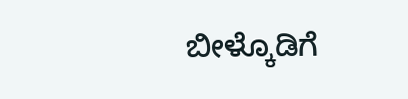ಬೀಳ್ಕೊಡಿಗೆ